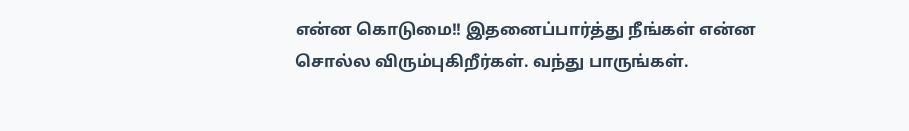என்ன கொடுமை!! இதனைப்பார்த்து நீங்கள் என்ன சொல்ல விரும்புகிறீர்கள். வந்து பாருங்கள்.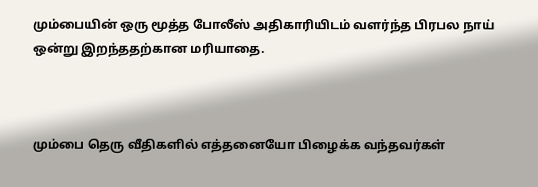மும்பையின் ஒரு மூத்த போலீஸ் அதிகாரியிடம் வளர்ந்த பிரபல நாய் ஒன்று இறந்ததற்கான மரியாதை.



மும்பை தெரு வீதிகளில் எத்தனையோ பிழைக்க வந்தவர்கள்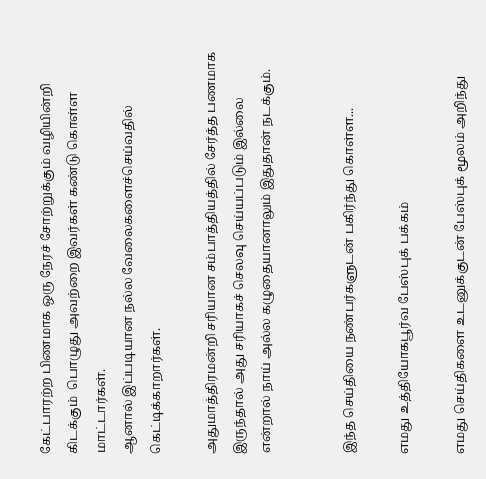கேட்பாரற்ற பிணமாக ஒரு நேரச் சோற்றுக்கும் வழியின்றி கிடக்கும்  பொழுது அவற்றை இவர்கள் கண்டு கொள்ள மாட்டார்கள்.
ஆனால் இப்படியான நல்ல வேலைகளைச்செய்வதில் கெட்டிக்காறார்கள்.

அதுமாத்திரமன்றி சரியான சம்பாத்தியத்தில் சேர்த்த பணமாக இருந்தால் அது சரியாகச் செலவு செய்யப்படும் இல்லை என்றால் நாய் அல்ல கழுதையானாலும் இதுதான் நடக்கும்.


இந்த செய்தியை நண்பர்களுடன் பகிர்ந்து கொள்ள...

எமது உத்தியோகபூர்வ பேஸ்புக் பக்கம்

எமது செய்திகளை உடனுக்குடன் பேஸ்புக் மூலம் அறிந்து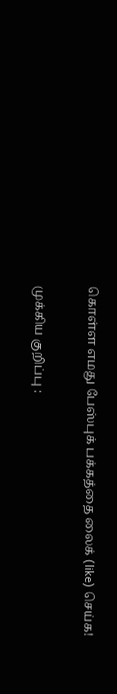கொள்ள எமது பேஸ்புக் பக்கத்தை லைக் (like) செய்க!

முக்கிய குறிப்பு :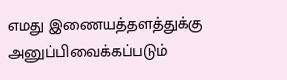எமது இணையத்தளத்துக்கு அனுப்பிவைக்கப்படும்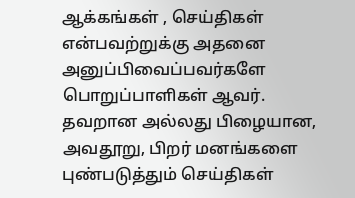ஆக்கங்கள் , செய்திகள் என்பவற்றுக்கு அதனை அனுப்பிவைப்பவர்களே பொறுப்பாளிகள் ஆவர். தவறான அல்லது பிழையான, அவதூறு, பிறர் மனங்களை புண்படுத்தும் செய்திகள்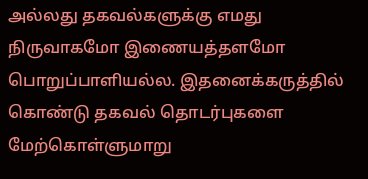அல்லது தகவல்களுக்கு எமது நிருவாகமோ இணையத்தளமோ பொறுப்பாளியல்ல. இதனைக்கருத்தில் கொண்டு தகவல் தொடர்புகளை மேற்கொள்ளுமாறு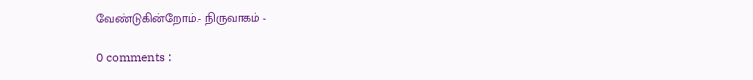வேண்டுகின்றோம்.- நிருவாகம் -

0 comments :